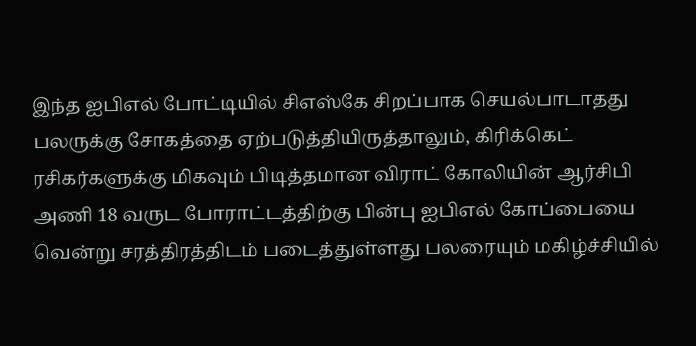இந்த ஐபிஎல் போட்டியில் சிஎஸ்கே சிறப்பாக செயல்பாடாதது பலருக்கு சோகத்தை ஏற்படுத்தியிருத்தாலும், கிரிக்கெட் ரசிகர்களுக்கு மிகவும் பிடித்தமான விராட் கோலியின் ஆர்சிபி அணி 18 வருட போராட்டத்திற்கு பின்பு ஐபிஎல் கோப்பையை வென்று சரத்திரத்திடம் படைத்துள்ளது பலரையும் மகிழ்ச்சியில்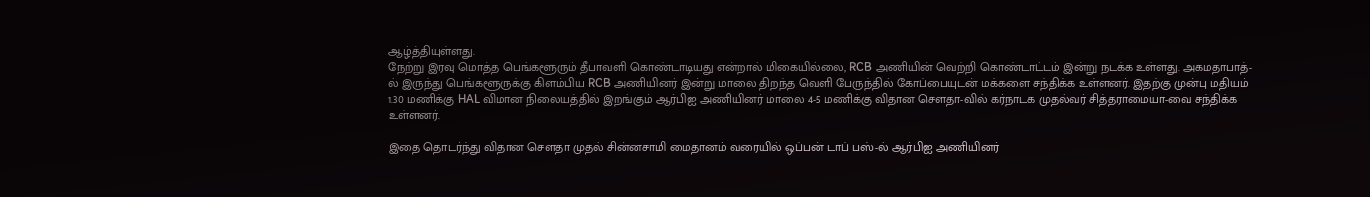ஆழ்த்தியுள்ளது.
நேற்று இரவு மொத்த பெங்களூரும் தீபாவளி கொண்டாடியது என்றால் மிகையில்லை, RCB அணியின் வெற்றி கொண்டாட்டம் இன்று நடக்க உள்ளது. அகமதாபாத்-ல் இருந்து பெங்களூருக்கு கிளம்பிய RCB அணியினர் இன்று மாலை திறந்த வெளி பேருந்தில் கோப்பையுடன் மக்களை சந்திக்க உள்ளனர். இதற்கு முன்பு மதியம் 1.30 மணிக்கு HAL விமான நிலையத்தில் இறங்கும் ஆர்பிஐ அணியினர் மாலை 4-5 மணிக்கு விதான சௌதா-வில் கர்நாடக முதல்வர் சித்தராமையா-வை சந்திக்க உள்ளனர்.

இதை தொடர்ந்து விதான சௌதா முதல் சின்னசாமி மைதானம் வரையில் ஒப்பன் டாப் பஸ்-ல் ஆர்பிஐ அணியினர்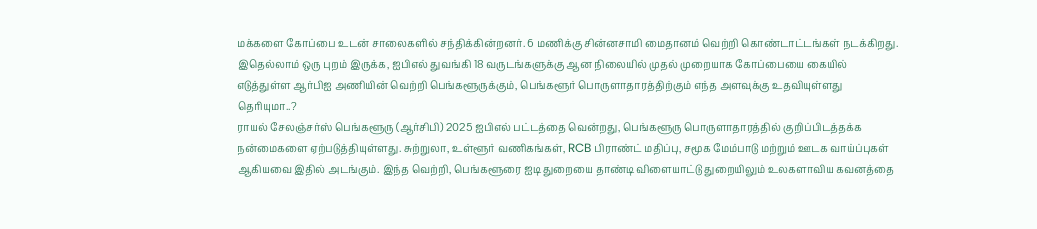மக்களை கோப்பை உடன் சாலைகளில் சந்திக்கின்றனர். 6 மணிக்கு சின்னசாமி மைதானம் வெற்றி கொண்டாட்டங்கள் நடக்கிறது.
இதெல்லாம் ஒரு புறம் இருக்க, ஐபிஎல் துவங்கி 18 வருடங்களுக்கு ஆன நிலையில் முதல் முறையாக கோப்பையை கையில் எடுத்துள்ள ஆர்பிஐ அணியின் வெற்றி பெங்களூருக்கும், பெங்களூர் பொருளாதாரத்திற்கும் எந்த அளவுக்கு உதவியுள்ளது தெரியுமா..?
ராயல் சேலஞ்சர்ஸ் பெங்களூரு (ஆர்சிபி) 2025 ஐபிஎல் பட்டத்தை வென்றது, பெங்களூரு பொருளாதாரத்தில் குறிப்பிடத்தக்க நன்மைகளை ஏற்படுத்தியுள்ளது. சுற்றுலா, உள்ளூர் வணிகங்கள், RCB பிராண்ட் மதிப்பு, சமூக மேம்பாடு மற்றும் ஊடக வாய்ப்புகள் ஆகியவை இதில் அடங்கும். இந்த வெற்றி, பெங்களூரை ஐடி துறையை தாண்டி விளையாட்டு துறையிலும் உலகளாவிய கவனத்தை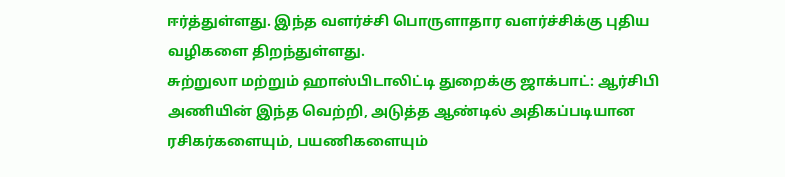ஈர்த்துள்ளது. இந்த வளர்ச்சி பொருளாதார வளர்ச்சிக்கு புதிய வழிகளை திறந்துள்ளது.
சுற்றுலா மற்றும் ஹாஸ்பிடாலிட்டி துறைக்கு ஜாக்பாட்: ஆர்சிபி அணியின் இந்த வெற்றி, அடுத்த ஆண்டில் அதிகப்படியான ரசிகர்களையும், பயணிகளையும்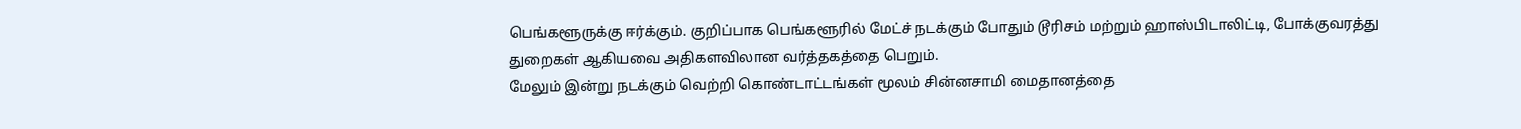பெங்களூருக்கு ஈர்க்கும். குறிப்பாக பெங்களூரில் மேட்ச் நடக்கும் போதும் டூரிசம் மற்றும் ஹாஸ்பிடாலிட்டி, போக்குவரத்து துறைகள் ஆகியவை அதிகளவிலான வர்த்தகத்தை பெறும்.
மேலும் இன்று நடக்கும் வெற்றி கொண்டாட்டங்கள் மூலம் சின்னசாமி மைதானத்தை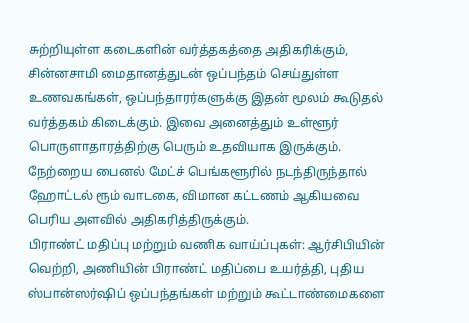சுற்றியுள்ள கடைகளின் வர்த்தகத்தை அதிகரிக்கும், சின்னசாமி மைதானத்துடன் ஒப்பந்தம் செய்துள்ள உணவகங்கள், ஒப்பந்தாரர்களுக்கு இதன் மூலம் கூடுதல் வர்த்தகம் கிடைக்கும். இவை அனைத்தும் உள்ளூர் பொருளாதாரத்திற்கு பெரும் உதவியாக இருக்கும்.
நேற்றைய பைனல் மேட்ச் பெங்களூரில் நடந்திருந்தால் ஹோட்டல் ரூம் வாடகை, விமான கட்டணம் ஆகியவை பெரிய அளவில் அதிகரித்திருக்கும்.
பிராண்ட் மதிப்பு மற்றும் வணிக வாய்ப்புகள்: ஆர்சிபியின் வெற்றி, அணியின் பிராண்ட் மதிப்பை உயர்த்தி, புதிய ஸ்பான்ஸர்ஷிப் ஒப்பந்தங்கள் மற்றும் கூட்டாண்மைகளை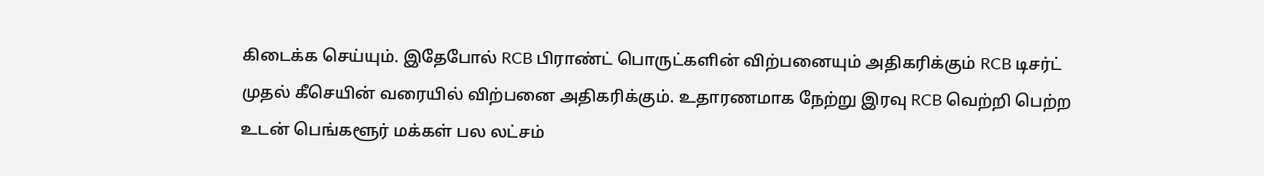கிடைக்க செய்யும். இதேபோல் RCB பிராண்ட் பொருட்களின் விற்பனையும் அதிகரிக்கும் RCB டிசர்ட் முதல் கீசெயின் வரையில் விற்பனை அதிகரிக்கும். உதாரணமாக நேற்று இரவு RCB வெற்றி பெற்ற உடன் பெங்களூர் மக்கள் பல லட்சம்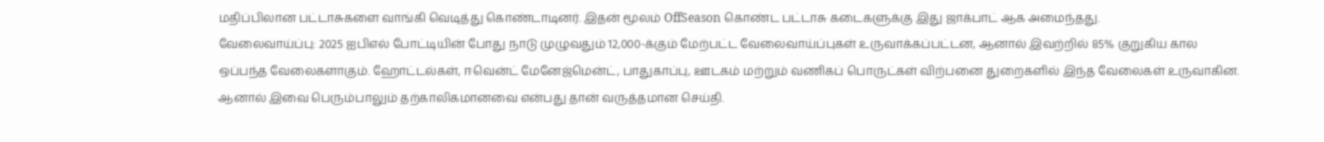மதிப்பிலான பட்டாசுகளை வாங்கி வெடித்து கொண்டாடினர். இதன் மூலம் OffSeason கொண்ட பட்டாசு கடைகளுக்கு இது ஜாக்பாட் ஆக அமைந்தது.
வேலைவாய்ப்பு: 2025 ஐபிஎல் போட்டியின் போது நாடு முழுவதும் 12,000-க்கும் மேற்பட்ட வேலைவாய்ப்புகள் உருவாக்கப்பட்டன, ஆனால் இவற்றில் 85% குறுகிய கால ஒப்பந்த வேலைகளாகும். ஹோட்டல்கள், ஈவென்ட் மேனேஜ்மென்ட், பாதுகாப்பு, ஊடகம் மற்றும் வணிகப் பொருட்கள் விற்பனை துறைகளில் இந்த வேலைகள் உருவாகின. ஆனால் இவை பெரும்பாலும் தற்காலிகமானவை என்பது தான் வருத்தமான செய்தி.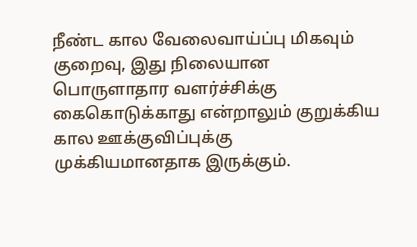நீண்ட கால வேலைவாய்ப்பு மிகவும் குறைவு, இது நிலையான பொருளாதார வளர்ச்சிக்கு கைகொடுக்காது என்றாலும் குறுக்கிய கால ஊக்குவிப்புக்கு முக்கியமானதாக இருக்கும்.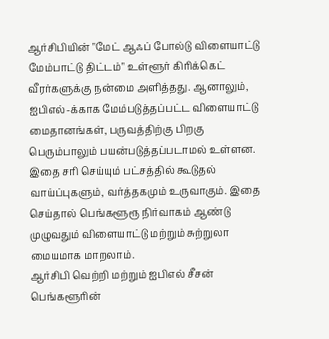ஆர்சிபியின் "மேட் ஆஃப் போல்டு விளையாட்டு மேம்பாட்டு திட்டம்" உள்ளூர் கிரிக்கெட் வீரர்களுக்கு நன்மை அளித்தது. ஆனாலும், ஐபிஎல்-க்காக மேம்படுத்தப்பட்ட விளையாட்டு மைதானங்கள், பருவத்திற்கு பிறகு பெரும்பாலும் பயன்படுத்தப்படாமல் உள்ளன. இதை சரி செய்யும் பட்சத்தில் கூடுதல் வாய்ப்புகளும், வர்த்தகமும் உருவாகும். இதை செய்தால் பெங்களூரூ நிர்வாகம் ஆண்டு முழுவதும் விளையாட்டு மற்றும் சுற்றுலா மையமாக மாறலாம்.
ஆர்சிபி வெற்றி மற்றும் ஐபிஎல் சீசன் பெங்களூரின்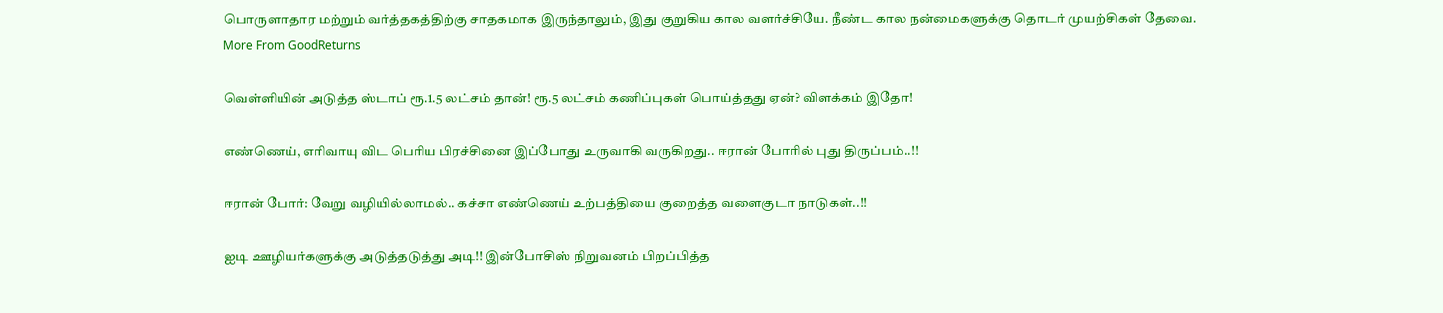பொருளாதார மற்றும் வர்த்தகத்திற்கு சாதகமாக இருந்தாலும், இது குறுகிய கால வளர்ச்சியே. நீண்ட கால நன்மைகளுக்கு தொடர் முயற்சிகள் தேவை.
More From GoodReturns

வெள்ளியின் அடுத்த ஸ்டாப் ரூ.1.5 லட்சம் தான்! ரூ.5 லட்சம் கணிப்புகள் பொய்த்தது ஏன்? விளக்கம் இதோ!

எண்ணெய், எரிவாயு விட பெரிய பிரச்சினை இப்போது உருவாகி வருகிறது.. ஈரான் போரில் புது திருப்பம்..!!

ஈரான் போர்: வேறு வழியில்லாமல்.. கச்சா எண்ணெய் உற்பத்தியை குறைத்த வளைகுடா நாடுகள்..!!

ஐடி ஊழியர்களுக்கு அடுத்தடுத்து அடி!! இன்போசிஸ் நிறுவனம் பிறப்பித்த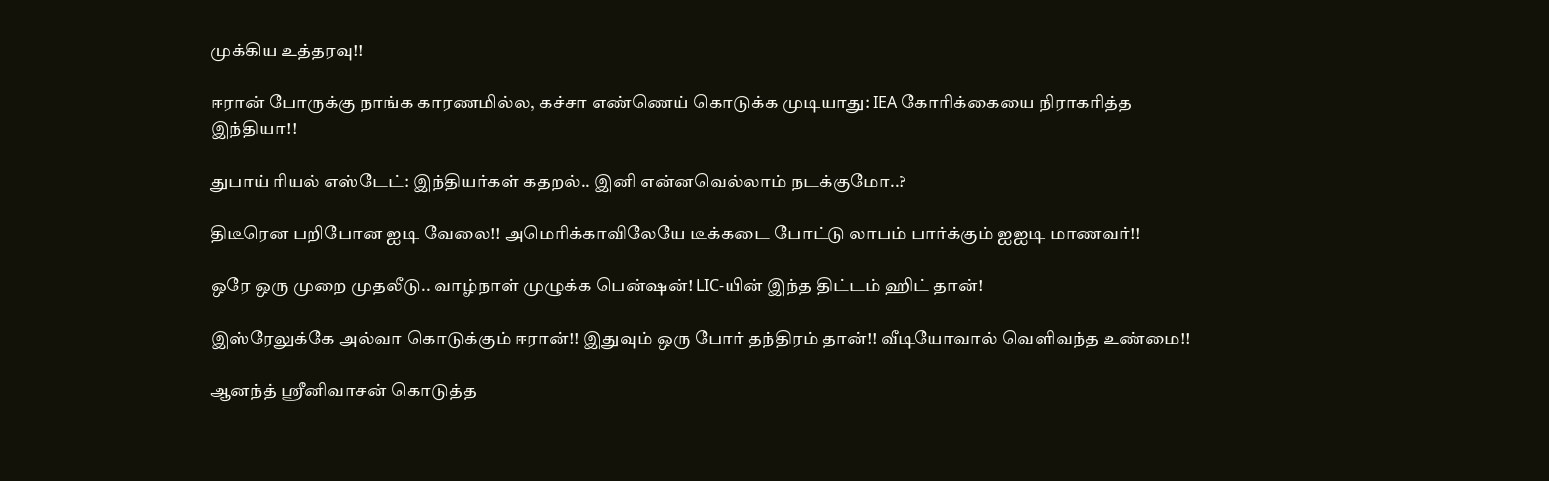முக்கிய உத்தரவு!!

ஈரான் போருக்கு நாங்க காரணமில்ல, கச்சா எண்ணெய் கொடுக்க முடியாது: IEA கோரிக்கையை நிராகரித்த இந்தியா!!

துபாய் ரியல் எஸ்டேட்: இந்தியர்கள் கதறல்.. இனி என்னவெல்லாம் நடக்குமோ..?

திடீரென பறிபோன ஐடி வேலை!! அமெரிக்காவிலேயே டீக்கடை போட்டு லாபம் பார்க்கும் ஐஐடி மாணவர்!!

ஒரே ஒரு முறை முதலீடு.. வாழ்நாள் முழுக்க பென்ஷன்! LIC-யின் இந்த திட்டம் ஹிட் தான்!

இஸ்ரேலுக்கே அல்வா கொடுக்கும் ஈரான்!! இதுவும் ஒரு போர் தந்திரம் தான்!! வீடியோவால் வெளிவந்த உண்மை!!

ஆனந்த் ஸ்ரீனிவாசன் கொடுத்த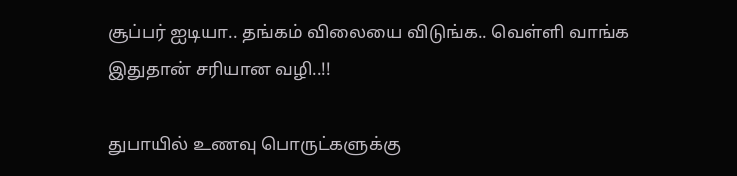சூப்பர் ஐடியா.. தங்கம் விலையை விடுங்க.. வெள்ளி வாங்க இதுதான் சரியான வழி..!!

துபாயில் உணவு பொருட்களுக்கு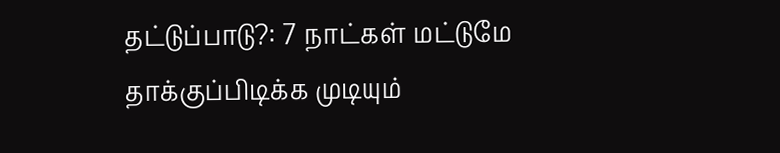தட்டுப்பாடு?: 7 நாட்கள் மட்டுமே தாக்குப்பிடிக்க முடியும்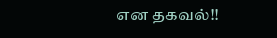என தகவல்!!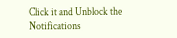Click it and Unblock the Notifications